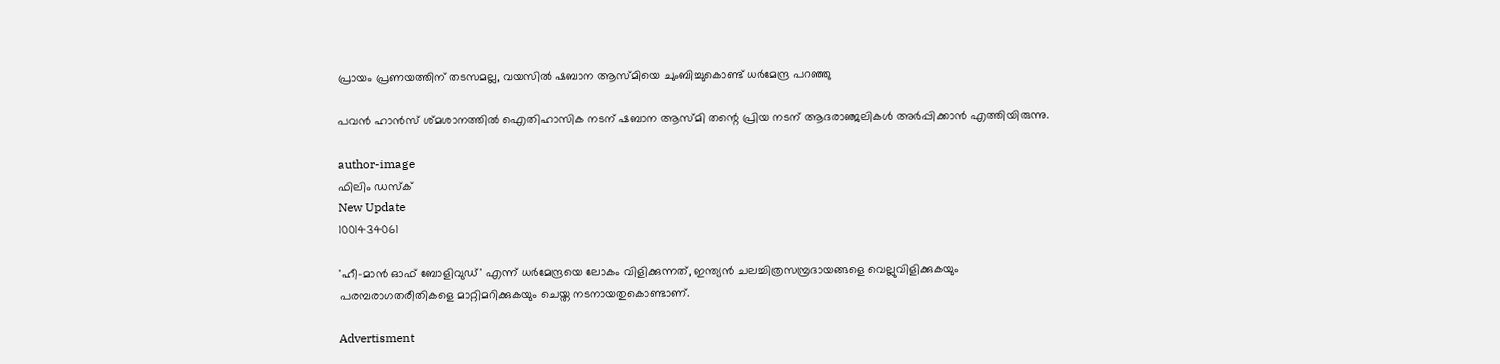പ്രായം പ്രണയത്തിന് തടസമല്ല, വയസില്‍ ഷബാന ആസ്മിയെ ചുംബിച്ചുകൊണ്ട് ധര്‍മേന്ദ്ര പറഞ്ഞു

പവന്‍ ഹാന്‍സ് ശ്മശാനത്തില്‍ ഐതിഹാസിക നടന് ഷബാന ആസ്മി തന്റെ പ്രിയ നടന് ആദരാഞ്ജലികള്‍ അര്‍പ്പിക്കാന്‍ എത്തിയിരുന്നു.

author-image
ഫിലിം ഡസ്ക്
New Update
1001434061

'ഹീ-മാന്‍ ഓഫ് ബോളിവുഡ്' എന്ന് ധര്‍മേന്ദ്രയെ ലോകം വിളിക്കുന്നത്, ഇന്ത്യന്‍ ചലച്ചിത്രസമ്പ്രദായങ്ങളെ വെല്ലുവിളിക്കുകയും പരമ്പരാഗതരീതികളെ മാറ്റിമറിക്കുകയും ചെയ്ത നടനായതുകൊണ്ടാണ്.

Advertisment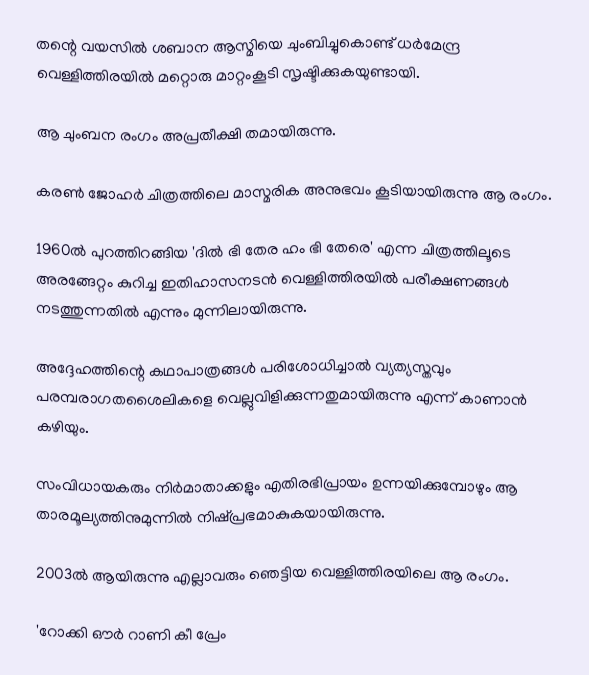തന്റെ വയസില്‍ ശബാന ആസ്മിയെ ചുംബിച്ചുകൊണ്ട് ധര്‍മേന്ദ്ര വെള്ളിത്തിരയില്‍ മറ്റൊരു മാറ്റംകൂടി സൃഷ്ടിക്കുകയുണ്ടായി.

ആ ചുംബന രംഗം അപ്രതീക്ഷി തമായിരുന്നു.

കരണ്‍ ജോഹര്‍ ചിത്രത്തിലെ മാസ്മരിക അനുഭവം കൂടിയായിരുന്നു ആ രംഗം.

1960ല്‍ പുറത്തിറങ്ങിയ 'ദില്‍ ഭി തേര ഹം ഭി തേരെ' എന്ന ചിത്രത്തിലൂടെ അരങ്ങേറ്റം കുറിച്ച ഇതിഹാസനടന്‍ വെള്ളിത്തിരയില്‍ പരീക്ഷണങ്ങള്‍ നടത്തുന്നതില്‍ എന്നും മുന്നിലായിരുന്നു.

അദ്ദേഹത്തിന്റെ കഥാപാത്രങ്ങള്‍ പരിശോധിച്ചാല്‍ വ്യത്യസ്തവും പരമ്പരാഗതശൈലികളെ വെല്ലുവിളിക്കുന്നതുമായിരുന്നു എന്ന് കാണാന്‍ കഴിയും.

സംവിധായകരും നിര്‍മാതാക്കളും എതിരഭിപ്രായം ഉന്നയിക്കുമ്പോഴും ആ താരമൂല്യത്തിനുമുന്നില്‍ നിഷ്പ്രഭമാകുകയായിരുന്നു.

2003ല്‍ ആയിരുന്നു എല്ലാവരും ഞെട്ടിയ വെള്ളിത്തിരയിലെ ആ രംഗം.

'റോക്കി ഔര്‍ റാണി കീ പ്രേം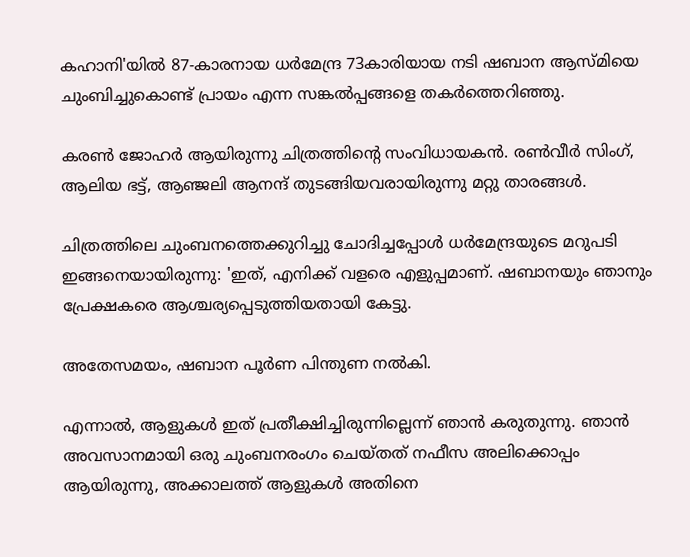കഹാനി'യില്‍ 87-കാരനായ ധര്‍മേന്ദ്ര 73കാരിയായ നടി ഷബാന ആസ്മിയെ ചുംബിച്ചുകൊണ്ട് പ്രായം എന്ന സങ്കല്‍പ്പങ്ങളെ തകര്‍ത്തെറിഞ്ഞു.

കരണ്‍ ജോഹര്‍ ആയിരുന്നു ചിത്രത്തിന്റെ സംവിധായകന്‍. രണ്‍വീര്‍ സിംഗ്, ആലിയ ഭട്ട്, ആഞ്ജലി ആനന്ദ് തുടങ്ങിയവരായിരുന്നു മറ്റു താരങ്ങള്‍.

ചിത്രത്തിലെ ചുംബനത്തെക്കുറിച്ചു ചോദിച്ചപ്പോള്‍ ധര്‍മേന്ദ്രയുടെ മറുപടി ഇങ്ങനെയായിരുന്നു: 'ഇത്, എനിക്ക് വളരെ എളുപ്പമാണ്. ഷബാനയും ഞാനും പ്രേക്ഷകരെ ആശ്ചര്യപ്പെടുത്തിയതായി കേട്ടു.

അതേസമയം, ഷബാന പൂര്‍ണ പിന്തുണ നല്‍കി.

എന്നാല്‍, ആളുകള്‍ ഇത് പ്രതീക്ഷിച്ചിരുന്നില്ലെന്ന് ഞാന്‍ കരുതുന്നു. ഞാന്‍ അവസാനമായി ഒരു ചുംബനരംഗം ചെയ്തത് നഫീസ അലിക്കൊപ്പം ആയിരുന്നു, അക്കാലത്ത് ആളുകള്‍ അതിനെ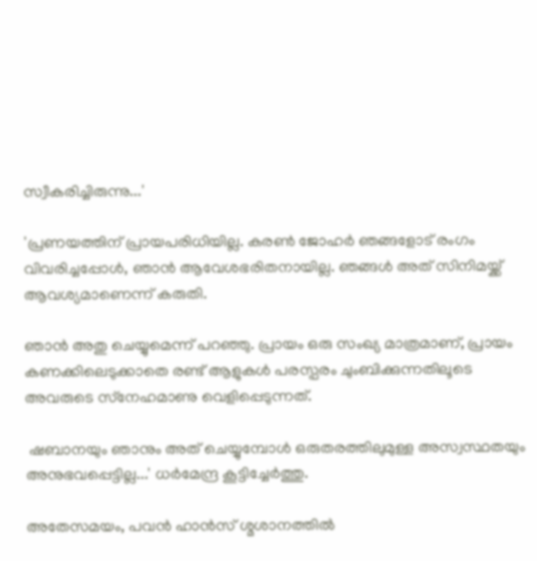സ്വീകരിച്ചിരുന്നു...'

'പ്രണയത്തിന് പ്രായപരിധിയില്ല. കരണ്‍ ജോഹര്‍ ഞങ്ങളോട് രംഗം വിവരിച്ചപ്പോള്‍, ഞാന്‍ ആവേശഭരിതനായില്ല. ഞങ്ങള്‍ അത് സിനിമയ്ക്ക് ആവശ്യമാണെന്ന് കരുതി.

ഞാന്‍ അതു ചെയ്യുമെന്ന് പറഞ്ഞു. പ്രായം ഒരു സംഖ്യ മാത്രമാണ്, പ്രായം കണക്കിലെടുക്കാതെ രണ്ട് ആളുകള്‍ പരസ്പരം ചുംബിക്കുന്നതിലൂടെ അവരുടെ സ്‌നേഹമാണു വെളിപ്പെടുന്നത്.

 ഷബാനയും ഞാനും അത് ചെയ്യുമ്പോള്‍ ഒരുതരത്തിലുമുള്ള അസ്വസ്ഥതയും അനുഭവപ്പെട്ടില്ല...' ധര്‍മേന്ദ്ര കൂട്ടിച്ചേര്‍ത്തു.

അതേസമയം, പവന്‍ ഹാന്‍സ് ശ്മശാനത്തില്‍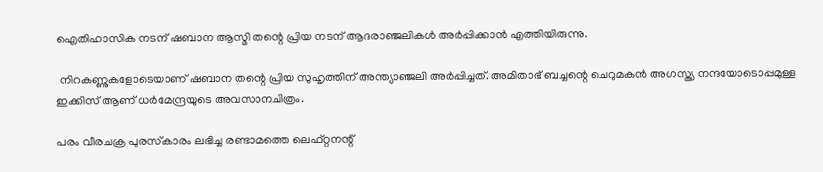ഐതിഹാസിക നടന് ഷബാന ആസ്മി തന്റെ പ്രിയ നടന് ആദരാഞ്ജലികള്‍ അര്‍പ്പിക്കാന്‍ എത്തിയിരുന്നു.

 നിറകണ്ണുകളോടെയാണ് ഷബാന തന്റെ പ്രിയ സുഹൃത്തിന് അന്ത്യാഞ്ജലി അര്‍പ്പിച്ചത്. അമിതാഭ് ബച്ചന്റെ ചെറുമകന്‍ അഗസ്ത്യ നന്ദയോടൊപ്പമുള്ള ഇക്കിസ് ആണ് ധര്‍മേന്ദ്രയുടെ അവസാനചിത്രം.

പരം വീരചക്ര പുരസ്‌കാരം ലഭിച്ച രണ്ടാമത്തെ ലെഫ്റ്റനന്റ്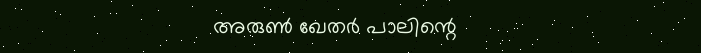അരുണ്‍ ഖേതര്‍ പാലിന്റെ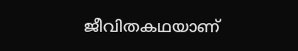ജീവിതകഥയാണ്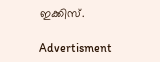ഇക്കിസ്.

Advertisment